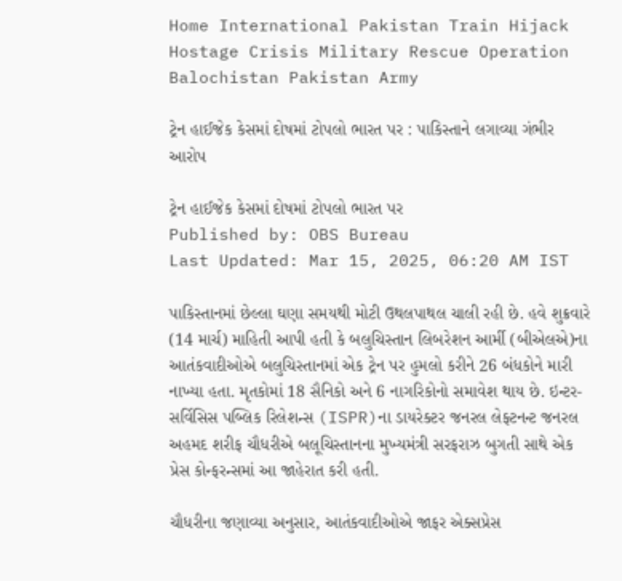Home International Pakistan Train Hijack Hostage Crisis Military Rescue Operation Balochistan Pakistan Army

ટ્રેન હાઈજેક કેસમાં દોષમાં ટોપલો ભારત પર : પાકિસ્તાને લગાવ્યા ગંભીર આરોપ

ટ્રેન હાઈજેક કેસમાં દોષમાં ટોપલો ભારત પર
Published by: OBS Bureau
Last Updated: Mar 15, 2025, 06:20 AM IST

પાકિસ્તાનમાં છેલ્લા ઘણા સમયથી મોટી ઉથલપાથલ ચાલી રહી છે. હવે શુક્રવારે (14 માર્ચ) માહિતી આપી હતી કે બલુચિસ્તાન લિબરેશન આર્મી (બીએલએ)ના આતંકવાદીઓએ બલુચિસ્તાનમાં એક ટ્રેન પર હુમલો કરીને 26 બંધકોને મારી નાખ્યા હતા. મૃતકોમાં 18 સૈનિકો અને 6 નાગરિકોનો સમાવેશ થાય છે. ઇન્ટર-સર્વિસિસ પબ્લિક રિલેશન્સ (ISPR)ના ડાયરેક્ટર જનરલ લેફ્ટનન્ટ જનરલ અહમદ શરીફ ચૌધરીએ બલૂચિસ્તાનના મુખ્યમંત્રી સરફરાઝ બુગતી સાથે એક પ્રેસ કોન્ફરન્સમાં આ જાહેરાત કરી હતી.

ચૌધરીના જણાવ્યા અનુસાર, આતંકવાદીઓએ જાફર એક્સપ્રેસ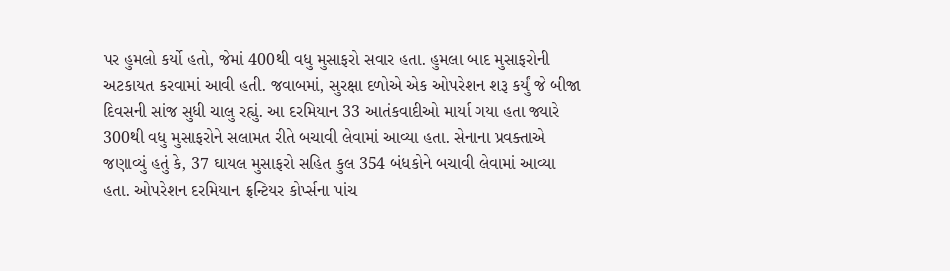પર હુમલો કર્યો હતો, જેમાં 400થી વધુ મુસાફરો સવાર હતા. હુમલા બાદ મુસાફરોની અટકાયત કરવામાં આવી હતી. જવાબમાં, સુરક્ષા દળોએ એક ઓપરેશન શરૂ કર્યું જે બીજા દિવસની સાંજ સુધી ચાલુ રહ્યું. આ દરમિયાન 33 આતંકવાદીઓ માર્યા ગયા હતા જ્યારે 300થી વધુ મુસાફરોને સલામત રીતે બચાવી લેવામાં આવ્યા હતા. સેનાના પ્રવક્તાએ જણાવ્યું હતું કે, 37 ઘાયલ મુસાફરો સહિત કુલ 354 બંધકોને બચાવી લેવામાં આવ્યા હતા. ઓપરેશન દરમિયાન ફ્રન્ટિયર કોર્પ્સના પાંચ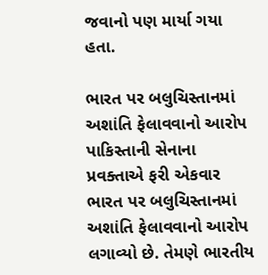જવાનો પણ માર્યા ગયા હતા.

ભારત પર બલુચિસ્તાનમાં અશાંતિ ફેલાવવાનો આરોપ
પાકિસ્તાની સેનાના પ્રવક્તાએ ફરી એકવાર ભારત પર બલુચિસ્તાનમાં અશાંતિ ફેલાવવાનો આરોપ લગાવ્યો છે. તેમણે ભારતીય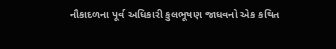નૌકાદળના પૂર્વ અધિકારી કુલભૂષણ જાધવનો એક કથિત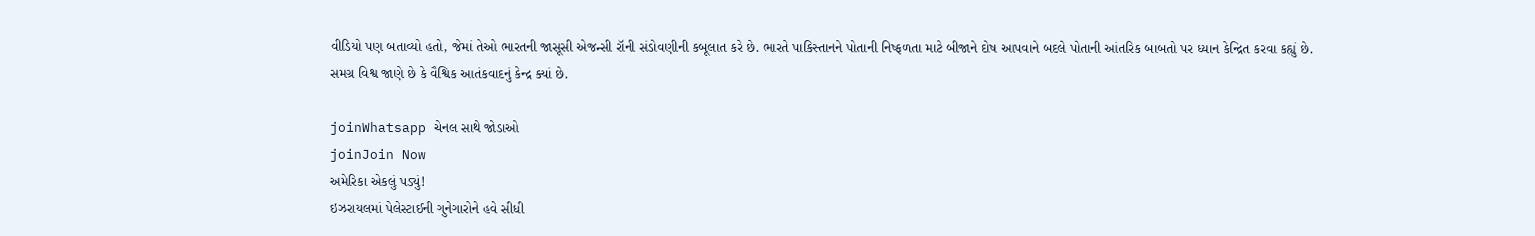વીડિયો પણ બતાવ્યો હતો, જેમાં તેઓ ભારતની જાસૂસી એજન્સી રૉની સંડોવણીની કબૂલાત કરે છે. ભારતે પાકિસ્તાનને પોતાની નિષ્ફળતા માટે બીજાને દોષ આપવાને બદલે પોતાની આંતરિક બાબતો પર ધ્યાન કેન્દ્રિત કરવા કહ્યું છે. સમગ્ર વિશ્વ જાણે છે કે વૈશ્વિક આતંકવાદનું કેન્દ્ર ક્યાં છે.

joinWhatsapp ચેનલ સાથે જોડાઓ
joinJoin Now
અમેરિકા એકલું પડ્યું!
ઇઝરાયલમાં પેલેસ્ટાઈની ગુનેગારોને હવે સીધી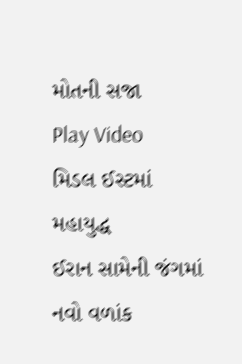મોતની સજા
Play Video
મિડલ ઈસ્ટમાં મહાયુદ્ધ
ઈરાન સામેની જંગમાં નવો વળાંક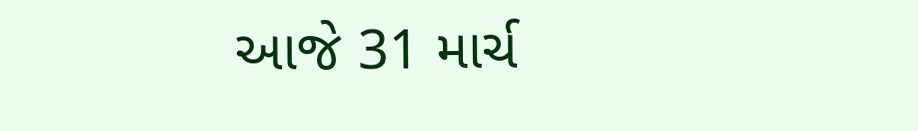આજે 31 માર્ચ